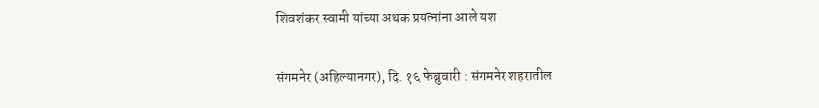शिवशंकर स्वामी यांच्या अथक प्रयत्नांना आले यश

संगमनेर (अहिल्यानगर), दि. १६ फेब्रुवारी : संगमनेर शहरातील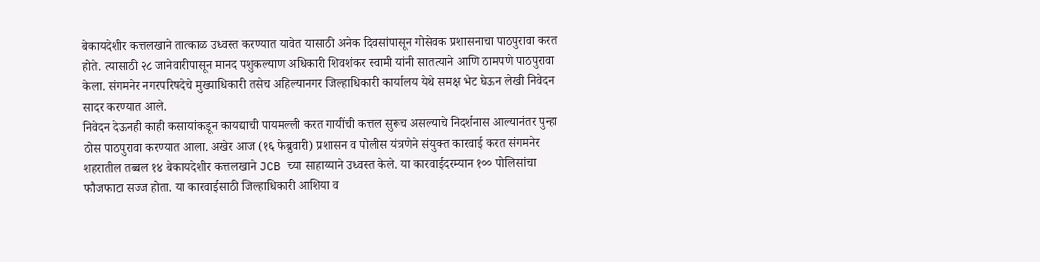बेकायदेशीर कत्तलखाने तात्काळ उध्वस्त करण्यात यावेत यासाठी अनेक दिवसांपासून गोसेवक प्रशासनाचा पाठपुरावा करत होते. त्यासाठी २८ जानेवारीपासून मानद पशुकल्याण अधिकारी शिवशंकर स्वामी यांनी सातत्याने आणि ठामपणे पाठपुरावा केला. संगमनेर नगरपरिषदेचे मुख्याधिकारी तसेच अहिल्यानगर जिल्हाधिकारी कार्यालय येथे समक्ष भेट घेऊन लेखी निवेदन सादर करण्यात आले.
निवेदन देऊनही काही कसायांकडून कायद्याची पायमल्ली करत गायींची कत्तल सुरूच असल्याचे निदर्शनास आल्यानंतर पुन्हा ठोस पाठपुरावा करण्यात आला. अखेर आज (१६ फेब्रुवारी) प्रशासन व पोलीस यंत्रणेने संयुक्त कारवाई करत संगमनेर शहरातील तब्बल १४ बेकायदेशीर कत्तलखाने JCB च्या साहाय्याने उध्वस्त केले. या कारवाईदरम्यान १०० पोलिसांचा फौजफाटा सज्ज होता. या कारवाईसाठी जिल्हाधिकारी आशिया व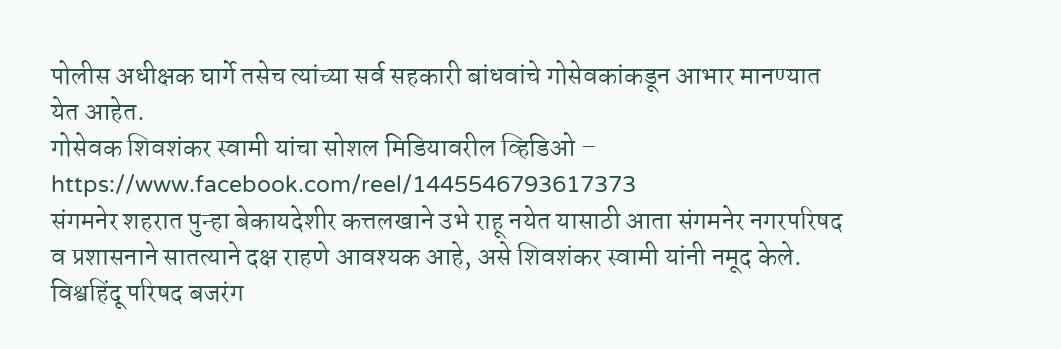पोलीस अधीक्षक घार्गे तसेच त्यांच्या सर्व सहकारी बांधवांचे गोसेवकांकडून आभार मानण्यात येत आहेत.
गोसेवक शिवशंकर स्वामी यांचा सोशल मिडियावरील व्हिडिओ –
https://www.facebook.com/reel/1445546793617373
संगमनेर शहरात पुन्हा बेकायदेशीर कत्तलखाने उभे राहू नयेत यासाठी आता संगमनेर नगरपरिषद व प्रशासनाने सातत्याने दक्ष राहणे आवश्यक आहे, असे शिवशंकर स्वामी यांनी नमूद केले. विश्वहिंदू परिषद बजरंग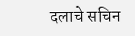दलाचे सचिन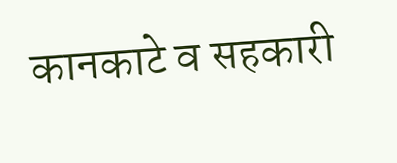कानकाटे व सहकारी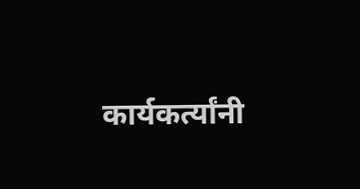कार्यकर्त्यांनी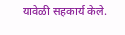यावेळी सहकार्य केले.